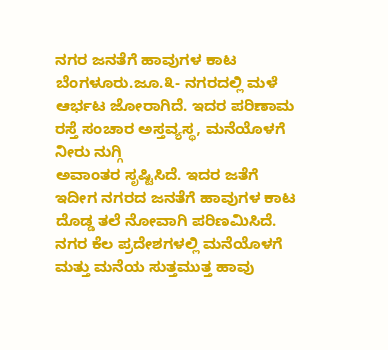ನಗರ ಜನತೆಗೆ ಹಾವುಗಳ ಕಾಟ
ಬೆಂಗಳೂರು.ಜೂ.೩- ನಗರದಲ್ಲಿ ಮಳೆ ಆರ್ಭಟ ಜೋರಾಗಿದೆ. ಇದರ ಪರಿಣಾಮ ರಸ್ತೆ ಸಂಚಾರ ಅಸ್ತವ್ಯಸ್ಥ, ಮನೆಯೊಳಗೆ ನೀರು ನುಗ್ಗಿ
ಅವಾಂತರ ಸೃಷ್ಟಿಸಿದೆ. ಇದರ ಜತೆಗೆ ಇದೀಗ ನಗರದ ಜನತೆಗೆ ಹಾವುಗಳ ಕಾಟ ದೊಡ್ಡ ತಲೆ ನೋವಾಗಿ ಪರಿಣಮಿಸಿದೆ.
ನಗರ ಕೆಲ ಪ್ರದೇಶಗಳಲ್ಲಿ ಮನೆಯೊಳಗೆ ಮತ್ತು ಮನೆಯ ಸುತ್ತಮುತ್ತ ಹಾವು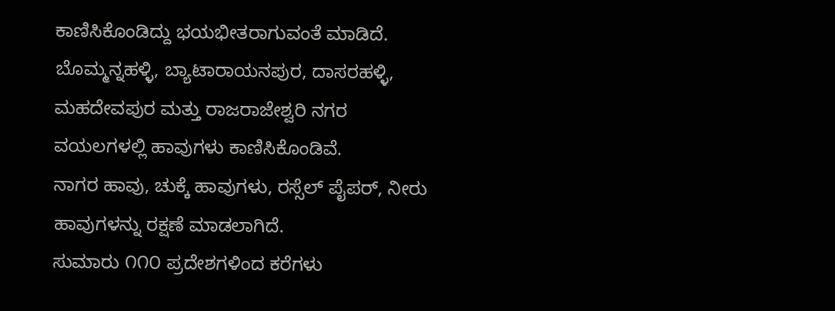ಕಾಣಿಸಿಕೊಂಡಿದ್ದು ಭಯಭೀತರಾಗುವಂತೆ ಮಾಡಿದೆ.
ಬೊಮ್ಮನ್ನಹಳ್ಳಿ, ಬ್ಯಾಟಾರಾಯನಪುರ, ದಾಸರಹಳ್ಳಿ, ಮಹದೇವಪುರ ಮತ್ತು ರಾಜರಾಜೇಶ್ವರಿ ನಗರ ವಯಲಗಳಲ್ಲಿ ಹಾವುಗಳು ಕಾಣಿಸಿಕೊಂಡಿವೆ.
ನಾಗರ ಹಾವು, ಚುಕ್ಕೆ ಹಾವುಗಳು, ರಸ್ಸೆಲ್ ಪೈಪರ್, ನೀರು ಹಾವುಗಳನ್ನು ರಕ್ಷಣೆ ಮಾಡಲಾಗಿದೆ.
ಸುಮಾರು ೧೧೦ ಪ್ರದೇಶಗಳಿಂದ ಕರೆಗಳು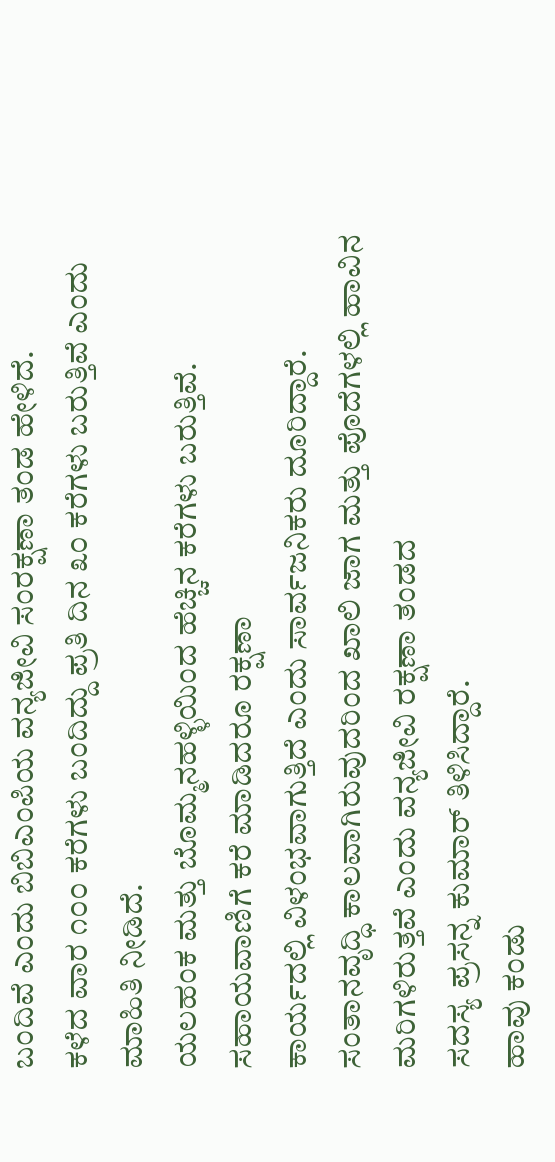ಬಂದಿವೆ ಎಂದು ಬಿಬಿಎಂಪಿಯ ವನ್ಯಜೀವಿ ಸಂರಕ್ಷಣಾ ತಂಡ ಹೇಳಿದೆ.
ಕಳೆದ ವಾರ ೧೦೦ ಕರೆಗಳು ಬಂದಿದ್ದು ಪ್ರತಿ ದಿನ ೩೦ ಕರೆಗಳು ಬರುತ್ತಿವೆ ಎಂದು ಮಾಹಿತಿ ನೀಡಿದೆ.
ಯಲಹಂಕ ಮತ್ತು ಬೊಮ್ಮನಹಳ್ಳಿಯಿಂದ ಹೆಚ್ಚಿನ ಕರೆಗಳು ಬರುತ್ತಿವೆ. ಸಹಾಯವಾಣಿಗೆ ಕರೆ ಮಾಡಿದರೂ ರಕ್ಷಣಾ
ಕಾರ್ಯದಲ್ಲಿ ವಿಳಂಭವಾಗುತ್ತಿದೆ ಎಂದು ಸಾರ್ವಜನಿಕರು ದೂರಿದ್ದಾರೆ.
ಸಂತಾನವೃದ್ಧಿ ಕಾಲವಾಗಿರುವುದರಿಂದ ಖಾಲಿ ಜಾಗ ಮತ್ತು ಪೊದೆಗಳಲ್ಲಿ ಹಾವಿನ ಮರಿಗಳಿರುತ್ತವೆ ಎಂದು ವನ್ಯಜೀವಿ ರಕ್ಷಣಾ ತಂಡದ
ಸದಸ್ಯ ಪ್ರಸನ್ನ ಕುಮಾರ್ ತಿಳಿಸಿದ್ದಾರೆ.
ಹಾವು ಕಂಡು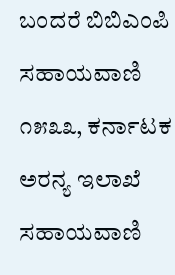ಬಂದರೆ ಬಿಬಿಎಂಪಿ ಸಹಾಯವಾಣಿ ೧೫೩೩, ಕರ್ನಾಟಕ ಅರನ್ಯ ಇಲಾಖೆ ಸಹಾಯವಾಣಿ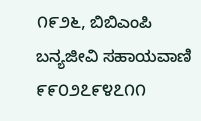೧೯೨೬, ಬಿಬಿಎಂಪಿ
ಬನ್ಯಜೀವಿ ಸಹಾಯವಾಣಿ ೯೯೦೨೭೯೪೭೧೧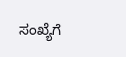ಸಂಖ್ಯೆಗೆ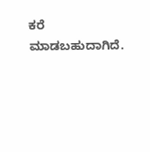ಕರೆ ಮಾಡಬಹುದಾಗಿದೆ.